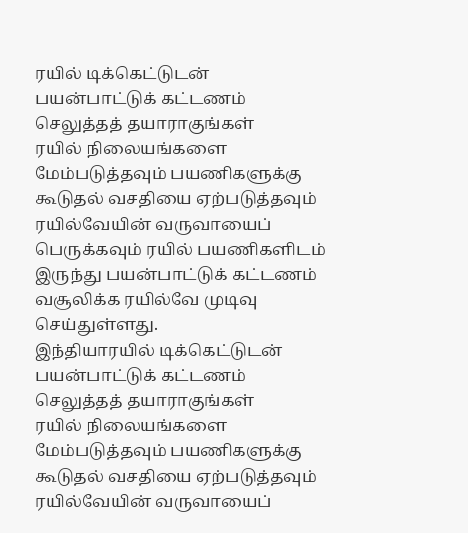ரயில் டிக்கெட்டுடன் பயன்பாட்டுக் கட்டணம் செலுத்தத் தயாராகுங்கள்
ரயில் நிலையங்களை மேம்படுத்தவும் பயணிகளுக்கு கூடுதல் வசதியை ஏற்படுத்தவும் ரயில்வேயின் வருவாயைப் பெருக்கவும் ரயில் பயணிகளிடம் இருந்து பயன்பாட்டுக் கட்டணம் வசூலிக்க ரயில்வே முடிவு செய்துள்ளது.
இந்தியாரயில் டிக்கெட்டுடன் பயன்பாட்டுக் கட்டணம் செலுத்தத் தயாராகுங்கள்
ரயில் நிலையங்களை மேம்படுத்தவும் பயணிகளுக்கு கூடுதல் வசதியை ஏற்படுத்தவும் ரயில்வேயின் வருவாயைப்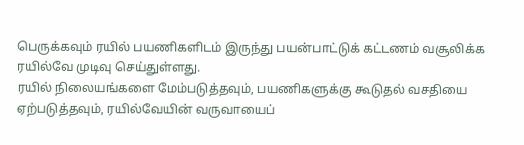பெருக்கவும் ரயில் பயணிகளிடம் இருந்து பயன்பாட்டுக் கட்டணம் வசூலிக்க ரயில்வே முடிவு செய்துள்ளது.
ரயில் நிலையங்களை மேம்படுத்தவும், பயணிகளுக்கு கூடுதல் வசதியை ஏற்படுத்தவும், ரயில்வேயின் வருவாயைப்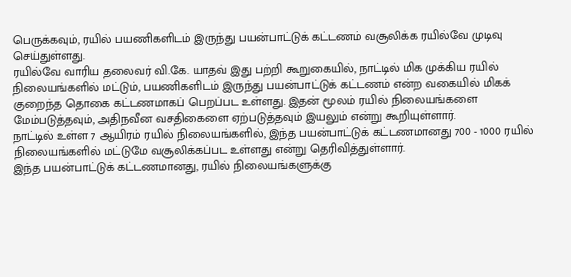பெருக்கவும், ரயில் பயணிகளிடம் இருந்து பயன்பாட்டுக் கட்டணம் வசூலிக்க ரயில்வே முடிவு செய்துள்ளது.
ரயில்வே வாரிய தலைவர் வி.கே. யாதவ் இது பற்றி கூறுகையில், நாட்டில் மிக முக்கிய ரயில் நிலையங்களில் மட்டும், பயணிகளிடம் இருந்து பயன்பாட்டுக் கட்டணம் என்ற வகையில் மிகக் குறைந்த தொகை கட்டணமாகப் பெறப்பட உள்ளது. இதன் மூலம் ரயில் நிலையங்களை மேம்படுத்தவும், அதிநவீன வசதிகைளை ஏற்படுத்தவும் இயலும் என்று கூறியுள்ளார்.
நாட்டில் உள்ள 7 ஆயிரம் ரயில் நிலையங்களில், இந்த பயன்பாட்டுக் கட்டணமானது 700 - 1000 ரயில் நிலையங்களில் மட்டுமே வசூலிக்கப்பட உள்ளது என்று தெரிவித்துள்ளார்.
இந்த பயன்பாட்டுக் கட்டணமானது, ரயில் நிலையங்களுக்கு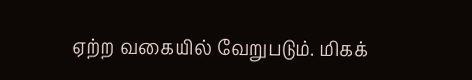ஏற்ற வகையில் வேறுபடும். மிகக்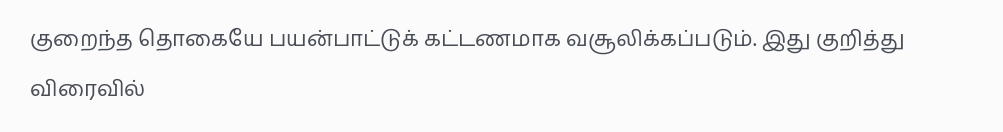குறைந்த தொகையே பயன்பாட்டுக் கட்டணமாக வசூலிக்கப்படும். இது குறித்து விரைவில்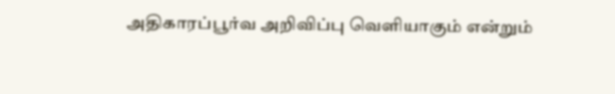அதிகாரப்பூர்வ அறிவிப்பு வெளியாகும் என்றும்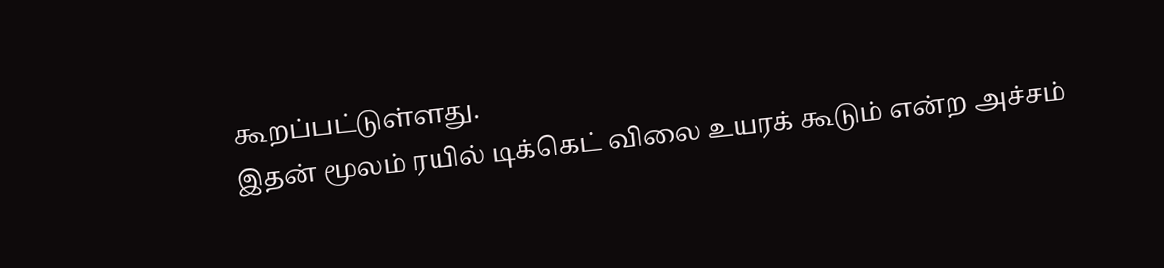கூறப்பட்டுள்ளது.
இதன் மூலம் ரயில் டிக்கெட் விலை உயரக் கூடும் என்ற அச்சம்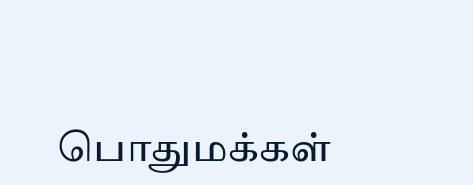பொதுமக்கள்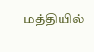மத்தியில்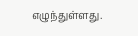எழுந்துள்ளது.